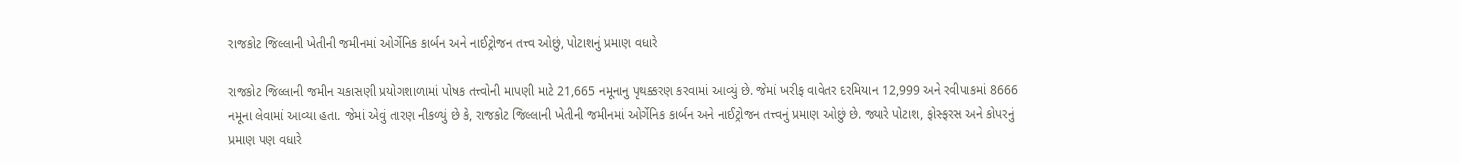રાજકોટ જિલ્લાની ખેતીની જમીનમાં ઓર્ગેનિક કાર્બન અને નાઈટ્રોજન તત્ત્વ ઓછું, પોટાશનું પ્રમાણ વધારે

રાજકોટ જિલ્લાની જમીન ચકાસણી પ્રયોગશાળામાં પોષક તત્ત્વોની માપણી માટે 21,665 નમૂનાનુ પૃથક્કરણ કરવામાં આવ્યું છે. જેમાં ખરીફ વાવેતર દરમિયાન 12,999 અને રવીપાકમાં 8666 નમૂના લેવામાં આવ્યા હતા. જેમાં એવું તારણ નીકળ્યું છે કે, રાજકોટ જિલ્લાની ખેતીની જમીનમાં ઓર્ગેનિક કાર્બન અને નાઈટ્રોજન તત્ત્વનું પ્રમાણ ઓછું છે. જ્યારે પોટાશ, ફોસ્ફરસ અને કોપરનું પ્રમાણ પણ વધારે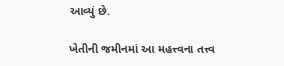આવ્યું છે.

ખેતીની જમીનમાં આ મહત્ત્વના તત્ત્વ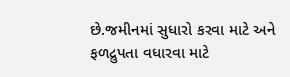છે.જમીનમાં સુધારો કરવા માટે અને ફળદ્રુપતા વધારવા માટે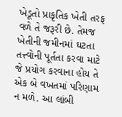ખેડૂતો પ્રાકૃતિક ખેતી તરફ વળે તે જરૂરી છે. તેમજ ખેતીની જમીનમાં ઘટતા તત્ત્વોની પૂર્તતા કરવા માટે જે પ્રયોગ કરવાના હોય તે એક બે વખતમાં પરિણામ ન મળે. આ લાંબી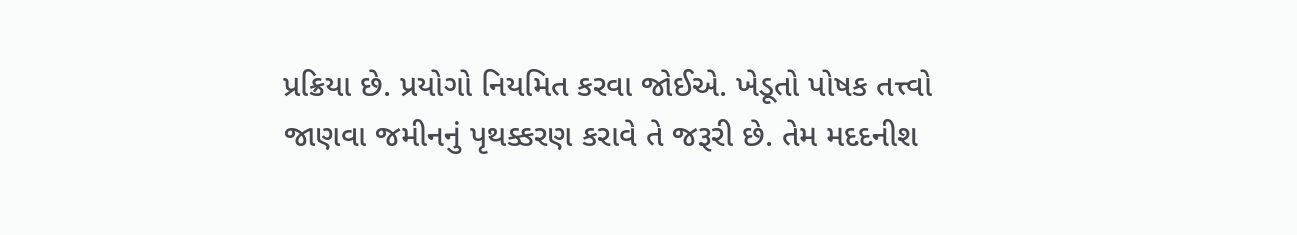પ્રક્રિયા છે. પ્રયોગો નિયમિત કરવા જોઈએ. ખેડૂતો પોષક તત્ત્વો જાણવા જમીનનું પૃથક્કરણ કરાવે તે જરૂરી છે. તેમ મદદનીશ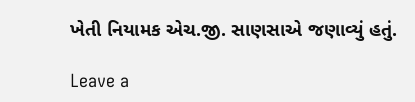ખેતી નિયામક એચ.જી. સાણસાએ જણાવ્યું હતું.

Leave a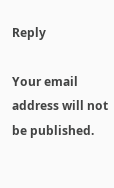Reply

Your email address will not be published.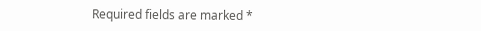Required fields are marked *